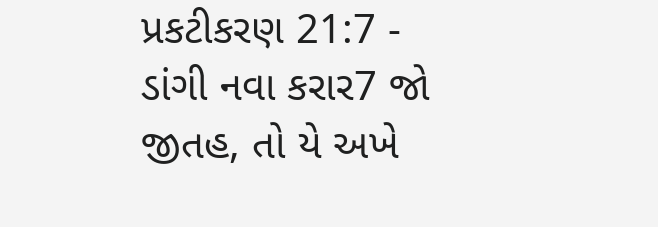પ્રકટીકરણ 21:7 - ડાંગી નવા કરાર7 જો જીતહ, તો યે અખે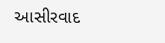આસીરવાદ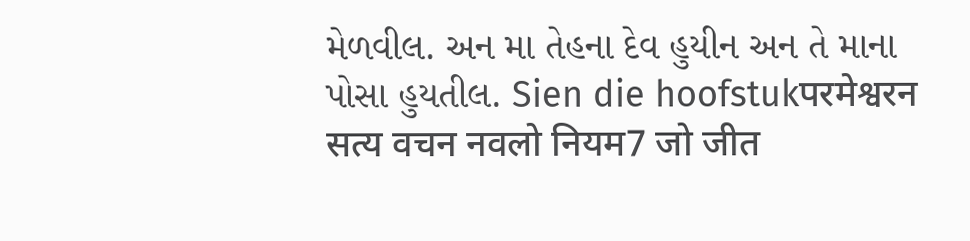મેળવીલ. અન મા તેહના દેવ હુયીન અન તે માના પોસા હુયતીલ. Sien die hoofstukपरमेश्वरन सत्य वचन नवलो नियम7 जो जीत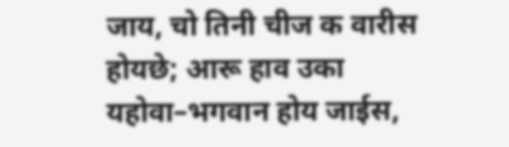जाय, चो तिनी चीज क वारीस होयछे; आरू हाव उका यहोवा–भगवान होय जाईस,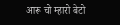आरू चो म्हारो बेटो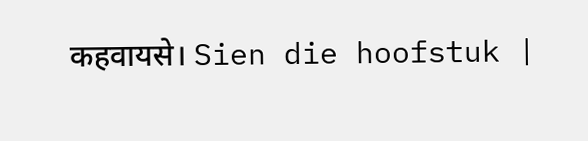कहवायसे। Sien die hoofstuk |